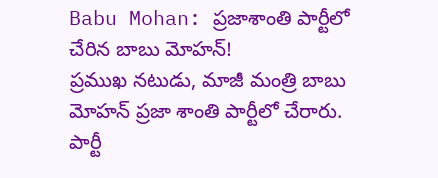Babu Mohan: ప్రజాశాంతి పార్టీలో చేరిన బాబు మోహన్!
ప్రముఖ నటుడు, మాజీ మంత్రి బాబు మోహన్ ప్రజా శాంతి పార్టీలో చేరారు. పార్టీ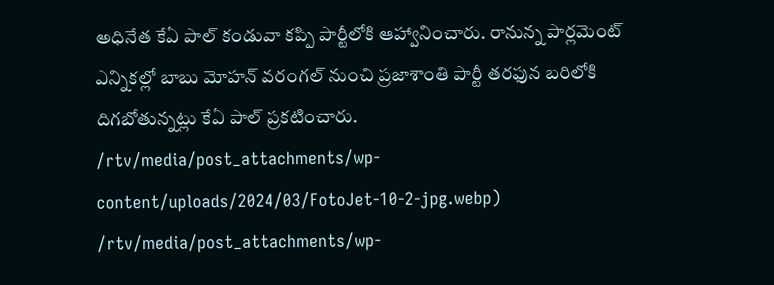అధినేత కేఏ పాల్ కండువా కప్పి పార్టీలోకి ఆహ్వానించారు. రానున్న పార్లమెంట్ ఎన్నికల్లో బాబు మోహన్ వరంగల్ నుంచి ప్రజాశాంతి పార్టీ తరఫున బరిలోకి దిగబోతున్నట్లు కేఏ పాల్ ప్రకటించారు.
/rtv/media/post_attachments/wp-content/uploads/2024/03/FotoJet-10-2-jpg.webp)
/rtv/media/post_attachments/wp-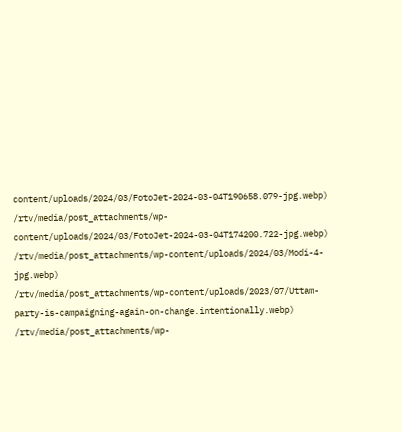content/uploads/2024/03/FotoJet-2024-03-04T190658.079-jpg.webp)
/rtv/media/post_attachments/wp-content/uploads/2024/03/FotoJet-2024-03-04T174200.722-jpg.webp)
/rtv/media/post_attachments/wp-content/uploads/2024/03/Modi-4-jpg.webp)
/rtv/media/post_attachments/wp-content/uploads/2023/07/Uttam-party-is-campaigning-again-on-change.intentionally.webp)
/rtv/media/post_attachments/wp-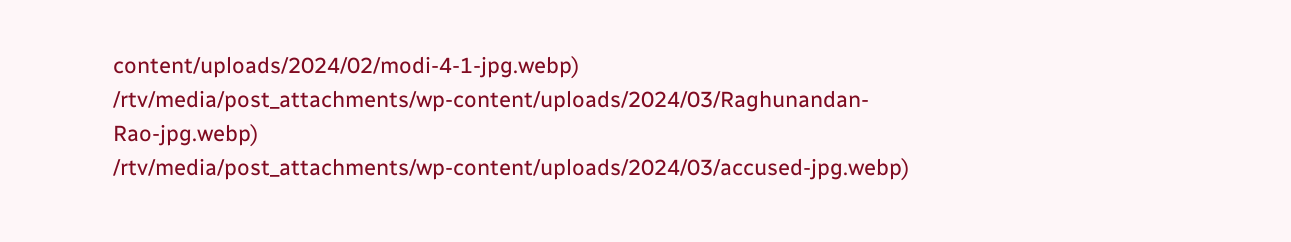content/uploads/2024/02/modi-4-1-jpg.webp)
/rtv/media/post_attachments/wp-content/uploads/2024/03/Raghunandan-Rao-jpg.webp)
/rtv/media/post_attachments/wp-content/uploads/2024/03/accused-jpg.webp)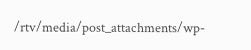/rtv/media/post_attachments/wp-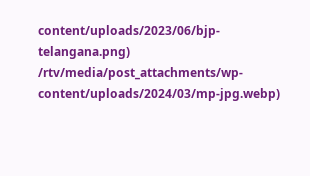content/uploads/2023/06/bjp-telangana.png)
/rtv/media/post_attachments/wp-content/uploads/2024/03/mp-jpg.webp)